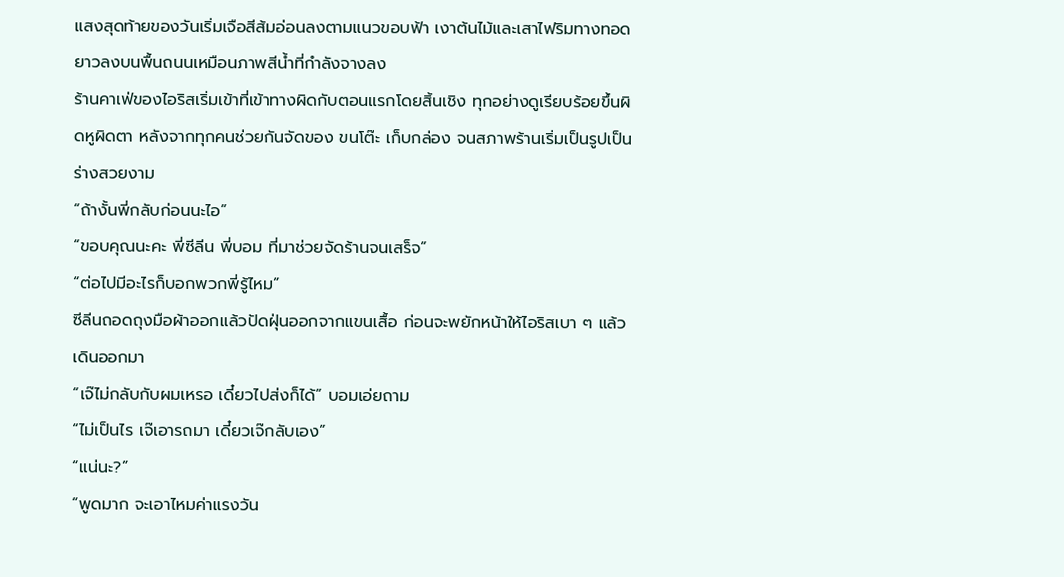แสงสุดท้ายของวันเริ่มเจือสีส้มอ่อนลงตามแนวขอบฟ้า เงาต้นไม้และเสาไฟริมทางทอดยาวลงบนพื้นถนนเหมือนภาพสีน้ำที่กำลังจางลง
ร้านคาเฟ่ของไอริสเริ่มเข้าที่เข้าทางผิดกับตอนแรกโดยสิ้นเชิง ทุกอย่างดูเรียบร้อยขึ้นผิดหูผิดตา หลังจากทุกคนช่วยกันจัดของ ขนโต๊ะ เก็บกล่อง จนสภาพร้านเริ่มเป็นรูปเป็นร่างสวยงาม
“ถ้างั้นพี่กลับก่อนนะไอ”
“ขอบคุณนะคะ พี่ซีลีน พี่บอม ที่มาช่วยจัดร้านจนเสร็จ”
“ต่อไปมีอะไรก็บอกพวกพี่รู้ไหม”
ซีลีนถอดถุงมือผ้าออกแล้วปัดฝุ่นออกจากแขนเสื้อ ก่อนจะพยักหน้าให้ไอริสเบา ๆ แล้วเดินออกมา
“เจ๊ไม่กลับกับผมเหรอ เดี๋ยวไปส่งก็ได้” บอมเอ่ยถาม
“ไม่เป็นไร เจ๊เอารถมา เดี๋ยวเจ๊กลับเอง”
“แน่นะ?”
“พูดมาก จะเอาไหมค่าแรงวัน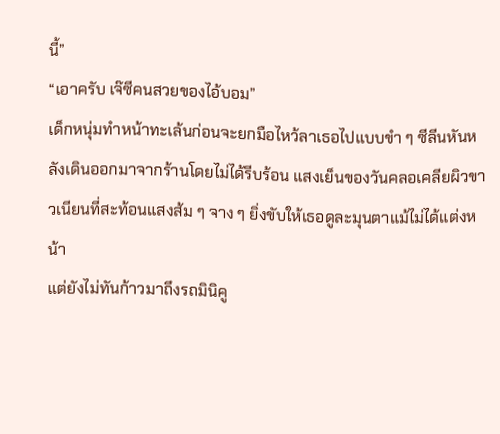นี้”
“เอาครับ เจ๊ซีคนสวยของไอ้บอม”
เด็กหนุ่มทำหน้าทะเล้นก่อนจะยกมือไหว้ลาเธอไปแบบขำ ๆ ซีลีนหันหลังเดินออกมาจากร้านโดยไม่ได้รีบร้อน แสงเย็นของวันคลอเคลียผิวขาวเนียนที่สะท้อนแสงส้ม ๆ จาง ๆ ยิ่งขับให้เธอดูละมุนตาแม้ไม่ได้แต่งหน้า
แต่ยังไม่ทันก้าวมาถึงรถมินิคู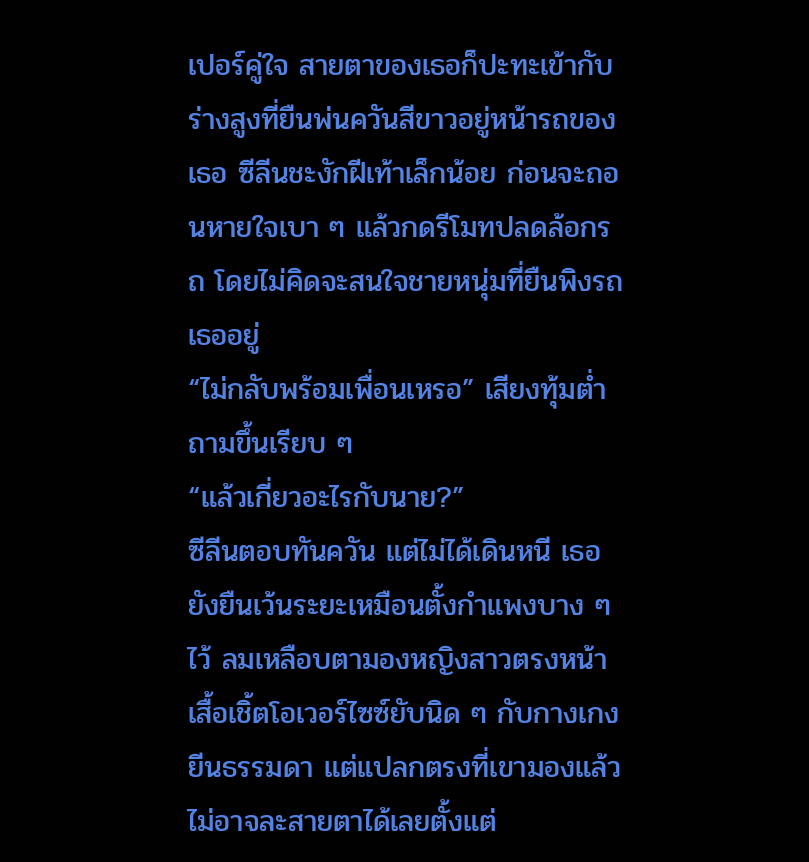เปอร์คู่ใจ สายตาของเธอก็ปะทะเข้ากับร่างสูงที่ยืนพ่นควันสีขาวอยู่หน้ารถของเธอ ซีลีนชะงักฝีเท้าเล็กน้อย ก่อนจะถอนหายใจเบา ๆ แล้วกดรีโมทปลดล้อกรถ โดยไม่คิดจะสนใจชายหนุ่มที่ยืนพิงรถเธออยู่
“ไม่กลับพร้อมเพื่อนเหรอ” เสียงทุ้มต่ำถามขึ้นเรียบ ๆ
“แล้วเกี่ยวอะไรกับนาย?”
ซีลีนตอบทันควัน แต่ไม่ได้เดินหนี เธอยังยืนเว้นระยะเหมือนตั้งกำแพงบาง ๆ ไว้ ลมเหลือบตามองหญิงสาวตรงหน้า เสื้อเชิ้ตโอเวอร์ไซซ์ยับนิด ๆ กับกางเกงยีนธรรมดา แต่แปลกตรงที่เขามองแล้วไม่อาจละสายตาได้เลยตั้งแต่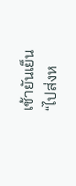เช้ายันเย็น
“ไปส่งห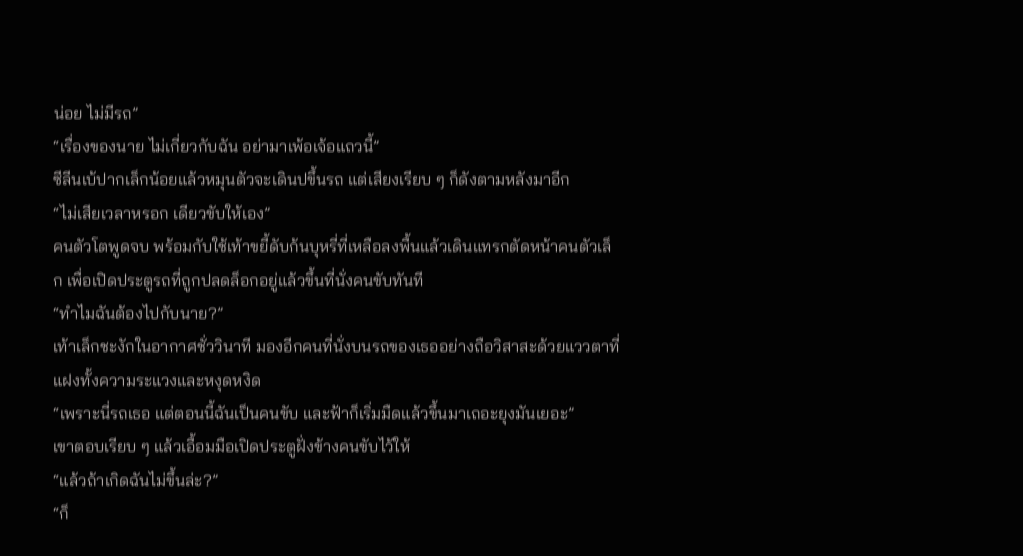น่อย ไม่มีรถ”
“เรื่องของนาย ไม่เกี่ยวกับฉัน อย่ามาเพ้อเจ้อแถวนี้”
ซีลีนเบ้ปากเล็กน้อยแล้วหมุนตัวจะเดินปขึ้นรถ แต่เสียงเรียบ ๆ ก็ดังตามหลังมาอีก
“ไม่เสียเวลาหรอก เดียวขับให้เอง”
คนตัวโตพูดจบ พร้อมกับใช้เท้าขยี้ดับก้นบุหรี่ที่เหลือลงพื้นแล้วเดินแทรกตัดหน้าคนตัวเล็ก เพื่อเปิดประตูรถที่ถูกปลดล็อกอยู่แล้วขึ้นที่นั่งคนขับทันที
“ทำไมฉันต้องไปกับนาย?”
เท้าเล็กชะงักในอากาศชั่ววินาที มองอีกคนที่นั่งบนรถของเธออย่างถือวิสาสะด้วยแววตาที่แฝงทั้งความระแวงและหงุดหงิด
“เพราะนี่รถเธอ แต่ตอนนี้ฉันเป็นคนขับ และฟ้าก็เริ่มมืดแล้วขึ้นมาเถอะยุงมันเยอะ”
เขาตอบเรียบ ๆ แล้วเอื้อมมือเปิดประตูฝั่งข้างคนขับไว้ให้
“แล้วถ้าเกิดฉันไม่ขึ้นล่ะ?”
“ก็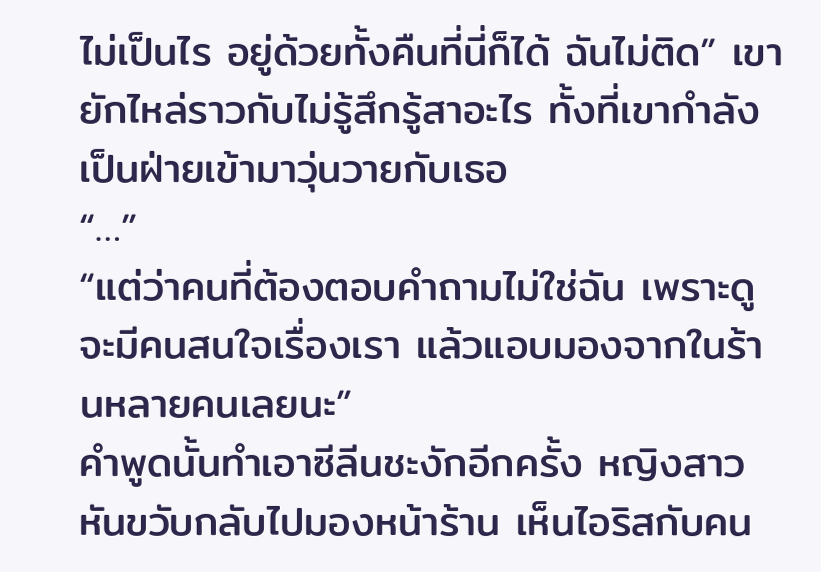ไม่เป็นไร อยู่ด้วยทั้งคืนที่นี่ก็ได้ ฉันไม่ติด” เขายักไหล่ราวกับไม่รู้สึกรู้สาอะไร ทั้งที่เขากำลังเป็นฝ่ายเข้ามาวุ่นวายกับเธอ
“…”
“แต่ว่าคนที่ต้องตอบคำถามไม่ใช่ฉัน เพราะดูจะมีคนสนใจเรื่องเรา แล้วแอบมองจากในร้านหลายคนเลยนะ”
คำพูดนั้นทำเอาซีลีนชะงักอีกครั้ง หญิงสาวหันขวับกลับไปมองหน้าร้าน เห็นไอริสกับคน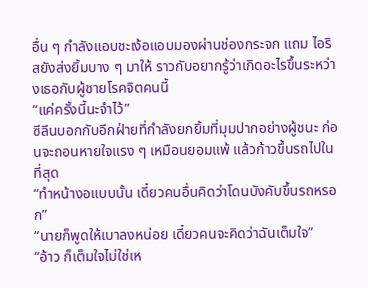อื่น ๆ กำลังแอบชะเง้อแอบมองผ่านช่องกระจก แถม ไอริสยังส่งยิ้มบาง ๆ มาให้ ราวกับอยากรู้ว่าเกิดอะไรขึ้นระหว่างเธอกับผู้ชายโรคจิตคนนี้
“แค่ครั้งนี้นะจำไว้”
ซีลีนบอกกับอีกฝ่ายที่กำลังยกยิ้มที่มุมปากอย่างผู้ชนะ ก่อนจะถอนหายใจแรง ๆ เหมือนยอมแพ้ แล้วก้าวขึ้นรถไปในที่สุด
“ทำหน้างอแบบนั้น เดี๋ยวคนอื่นคิดว่าโดนบังคับขึ้นรถหรอก”
“นายก็พูดให้เบาลงหน่อย เดี๋ยวคนจะคิดว่าฉันเต็มใจ”
“อ้าว ก็เต็มใจไม่ใช่เห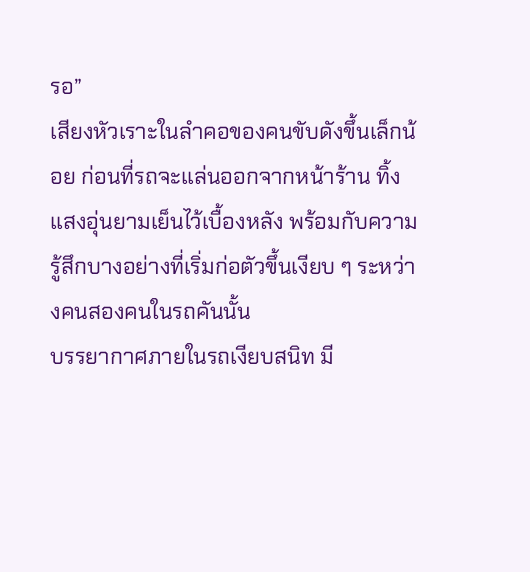รอ”
เสียงหัวเราะในลำคอของคนขับดังขึ้นเล็กน้อย ก่อนที่รถจะแล่นออกจากหน้าร้าน ทิ้งแสงอุ่นยามเย็นไว้เบื้องหลัง พร้อมกับความรู้สึกบางอย่างที่เริ่มก่อตัวขึ้นเงียบ ๆ ระหว่างคนสองคนในรถคันนั้น
บรรยากาศภายในรถเงียบสนิท มี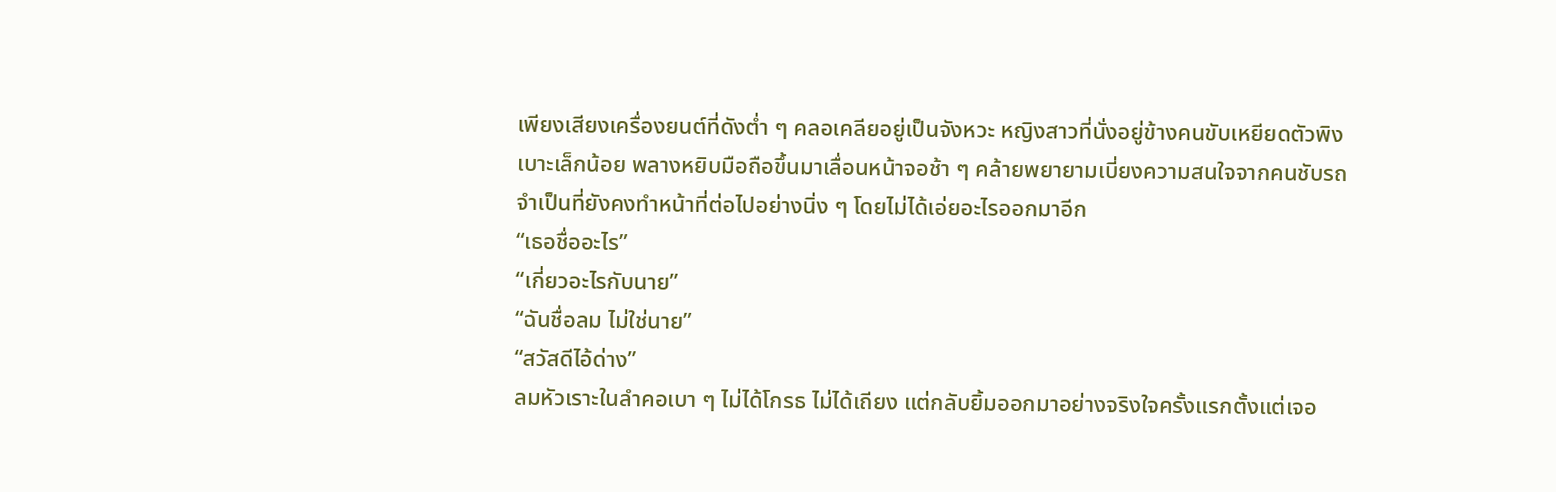เพียงเสียงเครื่องยนต์ที่ดังต่ำ ๆ คลอเคลียอยู่เป็นจังหวะ หญิงสาวที่นั่งอยู่ข้างคนขับเหยียดตัวพิงเบาะเล็กน้อย พลางหยิบมือถือขึ้นมาเลื่อนหน้าจอช้า ๆ คล้ายพยายามเบี่ยงความสนใจจากคนชับรถจำเป็นที่ยังคงทำหน้าที่ต่อไปอย่างนิ่ง ๆ โดยไม่ได้เอ่ยอะไรออกมาอีก
“เธอชื่ออะไร”
“เกี่ยวอะไรกับนาย”
“ฉันชื่อลม ไม่ใช่นาย”
“สวัสดีไอ้ด่าง”
ลมหัวเราะในลำคอเบา ๆ ไม่ได้โกรธ ไม่ได้เถียง แต่กลับยิ้มออกมาอย่างจริงใจครั้งแรกตั้งแต่เจอ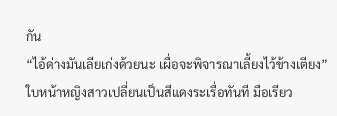กัน
“ไอ้ด่างมันเลียเก่งด้วยนะ เผื่อจะพิจารณาเลี้ยงไว้ข้างเตียง”
ใบหน้าหญิงสาวเปลี่ยนเป็นสีแดงระเรื่อทันที มือเรียว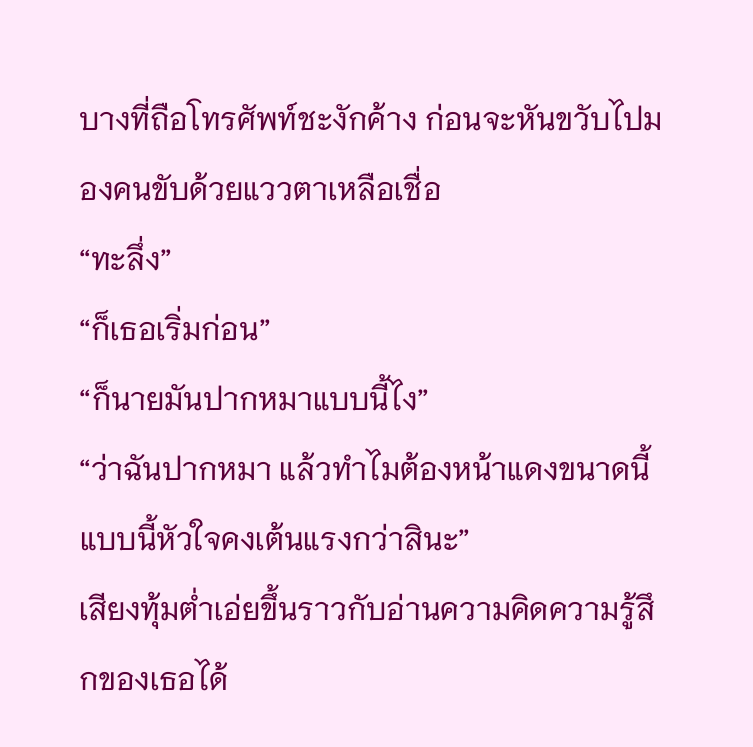บางที่ถือโทรศัพท์ชะงักค้าง ก่อนจะหันขวับไปมองคนขับด้วยแววตาเหลือเชื่อ
“ทะลึ่ง”
“ก็เธอเริ่มก่อน”
“ก็นายมันปากหมาแบบนี้ไง”
“ว่าฉันปากหมา แล้วทำไมต้องหน้าแดงขนาดนี้ แบบนี้หัวใจคงเต้นแรงกว่าสินะ”
เสียงทุ้มต่ำเอ่ยขึ้นราวกับอ่านความคิดความรู้สึกของเธอได้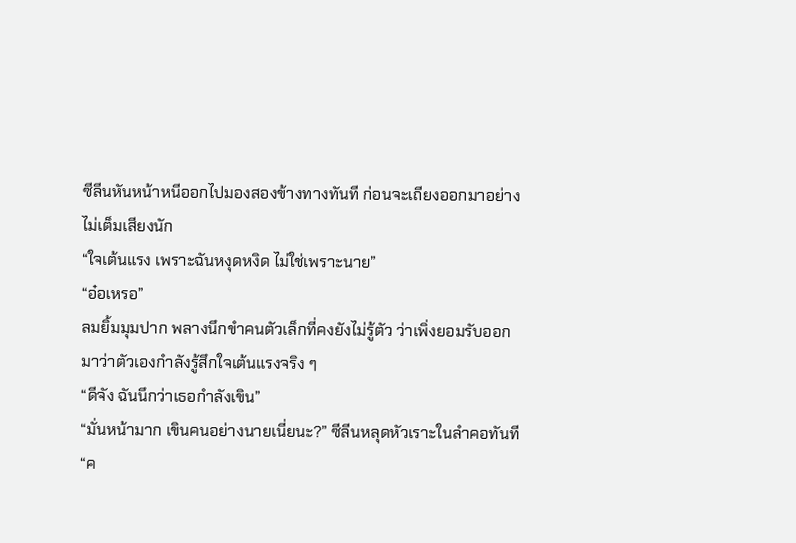ซีลีนหันหน้าหนีออกไปมองสองข้างทางทันที ก่อนจะเถียงออกมาอย่างไม่เต็มเสียงนัก
“ใจเต้นแรง เพราะฉันหงุดหงิด ไม่ใช่เพราะนาย”
“อ๋อเหรอ”
ลมยิ้มมุมปาก พลางนึกขำคนตัวเล็กที่คงยังไม่รู้ตัว ว่าเพิ่งยอมรับออกมาว่าตัวเองกำลังรู้สึกใจเต้นแรงจริง ๆ
“ดีจัง ฉันนึกว่าเธอกำลังเขิน”
“มั่นหน้ามาก เขินคนอย่างนายเนี่ยนะ?” ซีลีนหลุดหัวเราะในลำคอทันที
“ค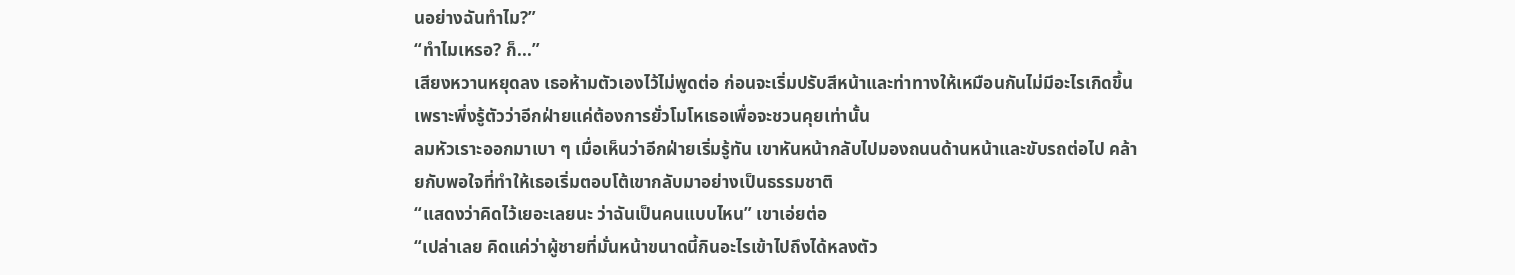นอย่างฉันทำไม?”
“ทำไมเหรอ? ก็...”
เสียงหวานหยุดลง เธอห้ามตัวเองไว้ไม่พูดต่อ ก่อนจะเริ่มปรับสีหน้าและท่าทางให้เหมือนกันไม่มีอะไรเกิดขึ้น เพราะพึ่งรู้ตัวว่าอีกฝ่ายแค่ต้องการยั่วโมโหเธอเพื่อจะชวนคุยเท่านั้น
ลมหัวเราะออกมาเบา ๆ เมื่อเห็นว่าอีกฝ่ายเริ่มรู้ทัน เขาหันหน้ากลับไปมองถนนด้านหน้าและขับรถต่อไป คล้ายกับพอใจที่ทำให้เธอเริ่มตอบโต้เขากลับมาอย่างเป็นธรรมชาติ
“แสดงว่าคิดไว้เยอะเลยนะ ว่าฉันเป็นคนแบบไหน” เขาเอ่ยต่อ
“เปล่าเลย คิดแค่ว่าผู้ชายที่มั่นหน้าขนาดนี้กินอะไรเข้าไปถึงได้หลงตัว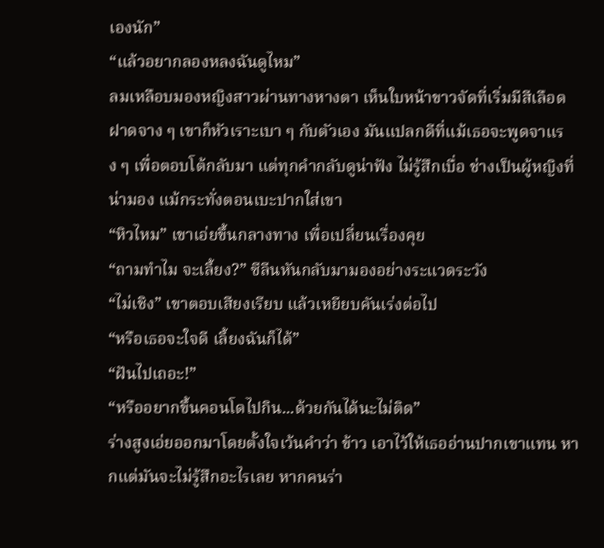เองนัก”
“แล้วอยากลองหลงฉันดูไหม”
ลมเหลือบมองหญิงสาวผ่านทางหางตา เห็นใบหน้าขาวจัดที่เริ่มมีสีเลือดฝาดจาง ๆ เขาก็หัวเราะเบา ๆ กับตัวเอง มันแปลกดีที่แม้เธอจะพูดจาแรง ๆ เพื่อตอบโต้กลับมา แต่ทุกคำกลับดูน่าฟัง ไม่รู้สึกเบื่อ ช่างเป็นผู้หญิงที่ น่ามอง แม้กระทั่งตอนเบะปากใส่เขา
“หิวไหม” เขาเอ่ยขึ้นกลางทาง เพื่อเปลี่ยนเรื่องคุย
“ถามทำไม จะเลี้ยง?” ซีลีนหันกลับมามองอย่างระแวดระวัง
“ไม่เชิง” เขาตอบเสียงเรียบ แล้วเหยียบคันเร่งต่อไป
“หรือเธอจะใจดี เลี้ยงฉันก็ได้”
“ฝันไปเถอะ!”
“หรืออยากขึ้นคอนโดไปกิน...ด้วยกันได้นะไม่ติด”
ร่างสูงเอ่ยออกมาโดยตั้งใจเว้นคำว่า ข้าว เอาไว้ให้เธออ่านปากเขาแทน หากแต่มันจะไม่รู้สึกอะไรเลย หากคนร่า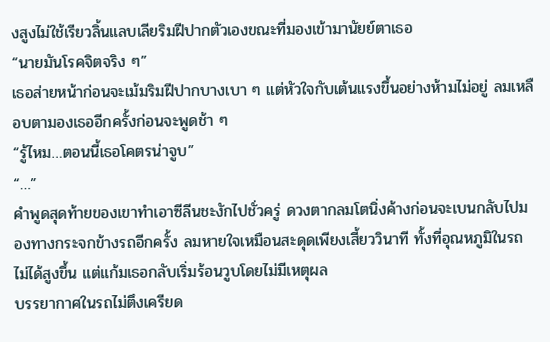งสูงไม่ใช้เรียวลิ้นแลบเลียริมฝีปากตัวเองขณะที่มองเข้ามานัยย์ตาเธอ
“นายมันโรคจิตจริง ๆ”
เธอส่ายหน้าก่อนจะเม้มริมฝีปากบางเบา ๆ แต่หัวใจกับเต้นแรงขึ้นอย่างห้ามไม่อยู่ ลมเหลือบตามองเธออีกครั้งก่อนจะพูดช้า ๆ
“รู้ไหม…ตอนนี้เธอโคตรน่าจูบ”
“…”
คำพูดสุดท้ายของเขาทำเอาซีลีนชะงักไปชั่วครู่ ดวงตากลมโตนิ่งค้างก่อนจะเบนกลับไปมองทางกระจกข้างรถอีกครั้ง ลมหายใจเหมือนสะดุดเพียงเสี้ยววินาที ทั้งที่อุณหภูมิในรถไม่ได้สูงขึ้น แต่แก้มเธอกลับเริ่มร้อนวูบโดยไม่มีเหตุผล
บรรยากาศในรถไม่ตึงเครียด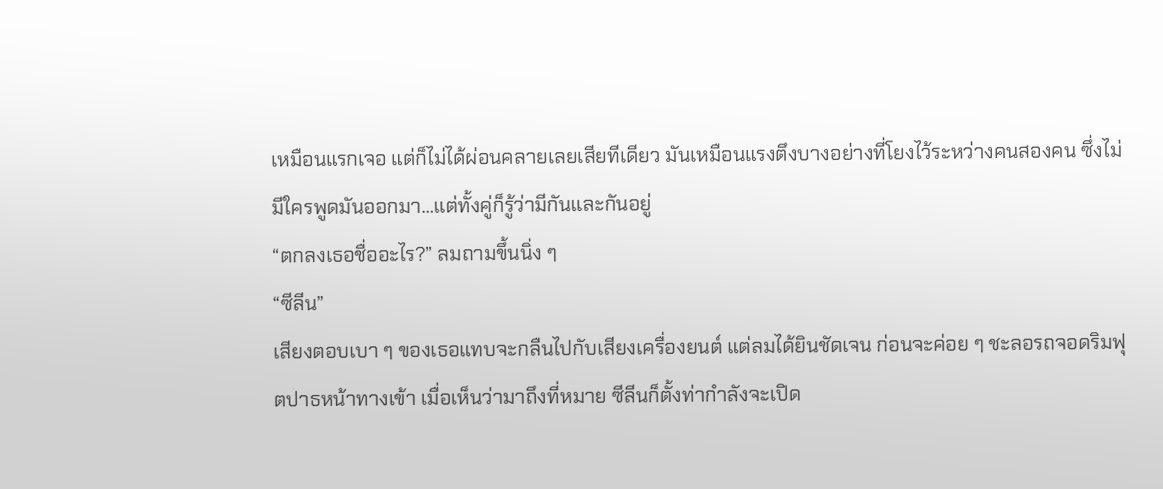เหมือนแรกเจอ แต่ก็ไม่ได้ผ่อนคลายเลยเสียทีเดียว มันเหมือนแรงตึงบางอย่างที่โยงไว้ระหว่างคนสองคน ซึ่งไม่มีใครพูดมันออกมา…แต่ทั้งคู่ก็รู้ว่ามีกันและกันอยู่
“ตกลงเธอชื่ออะไร?” ลมถามขึ้นนิ่ง ๆ
“ซีลีน”
เสียงตอบเบา ๆ ของเธอแทบจะกลืนไปกับเสียงเครื่องยนต์ แต่ลมได้ยินชัดเจน ก่อนจะค่อย ๆ ชะลอรถจอดริมฟุตปาธหน้าทางเข้า เมื่อเห็นว่ามาถึงที่หมาย ซีลีนก็ตั้งท่ากำลังจะเปิด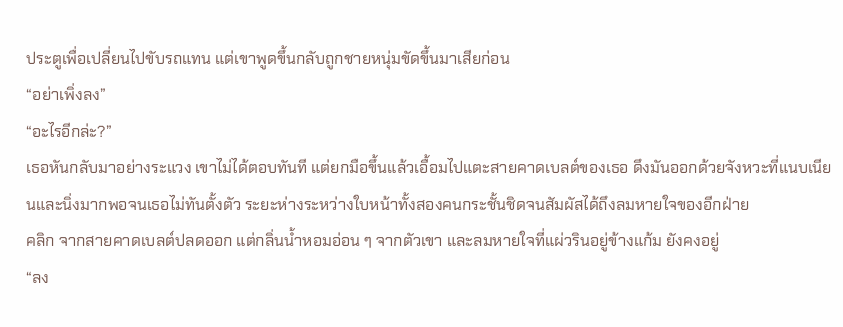ประตูเพื่อเปลี่ยนไปขับรถแทน แต่เขาพูดขึ้นกลับถูกชายหนุ่มขัดขึ้นมาเสียก่อน
“อย่าเพิ่งลง”
“อะไรอีกล่ะ?”
เธอหันกลับมาอย่างระแวง เขาไม่ได้ตอบทันที แต่ยกมือขึ้นแล้วเอื้อมไปแตะสายคาดเบลต์ของเธอ ดึงมันออกด้วยจังหวะที่แนบเนียนและนิ่งมากพอจนเธอไม่ทันตั้งตัว ระยะห่างระหว่างใบหน้าทั้งสองคนกระชั้นชิดจนสัมผัสได้ถึงลมหายใจของอีกฝ่าย
คลิก จากสายคาดเบลต์ปลดออก แต่กลิ่นน้ำหอมอ่อน ๆ จากตัวเขา และลมหายใจที่แผ่วรินอยู่ข้างแก้ม ยังคงอยู่
“ลง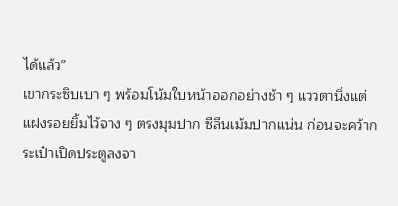ได้แล้ว”
เขากระซิบเบา ๆ พร้อมโน้มใบหน้าออกอย่างช้า ๆ แววตานิ่งแต่แฝงรอยยิ้มไว้จาง ๆ ตรงมุมปาก ซีลีนเม้มปากแน่น ก่อนจะคว้ากระเป๋าเปิดประตูลงจา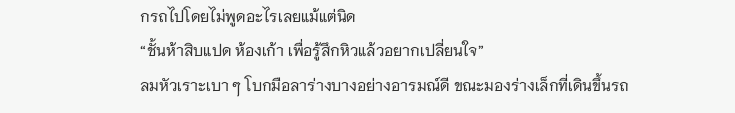กรถไปโดยไม่พูดอะไรเลยแม้แต่นิด
“ชั้นห้าสิบแปด ห้องเก้า เพื่อรู้สึกหิวแล้วอยากเปลี่ยนใจ”
ลมหัวเราะเบา ๆ โบกมือลาร่างบางอย่างอารมณ์ดี ขณะมองร่างเล็กที่เดินขึ้นรถ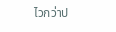ไวกว่าป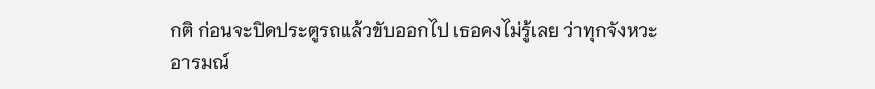กติ ก่อนจะปิดประตูรถแล้วขับออกไป เธอคงไม่รู้เลย ว่าทุกจังหวะอารมณ์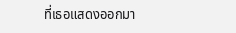ที่เธอแสดงออกมา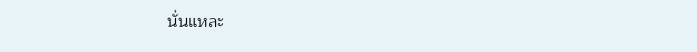นั่นแหละ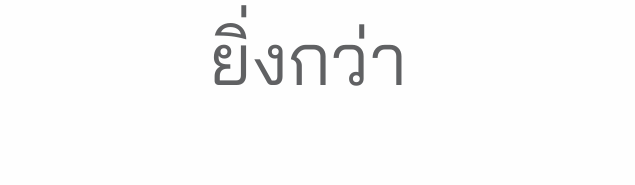ยิ่งกว่า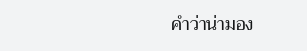คำว่าน่ามอง